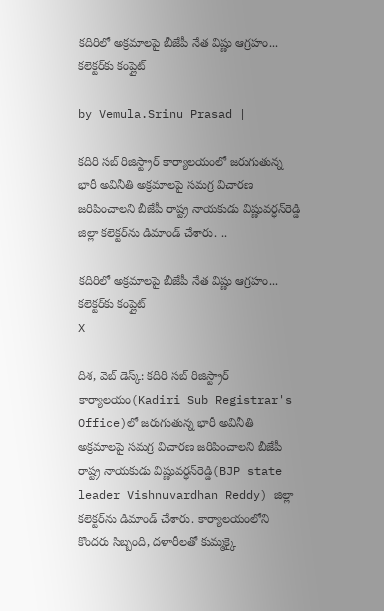కదిరిలో అక్రమాలపై బీజేపీ నేత విష్ణు ఆగ్రహం... కలెక్టర్‌కు కంప్లైట్

by Vemula.Srinu Prasad |

కదిరి సబ్ రిజిస్ట్రార్ కార్యాలయంలో జరుగుతున్న భారీ అవినీతి అక్రమాలపై సమగ్ర విచారణ జరిపించాలని బీజేపీ రాష్ట్ర నాయకుడు విష్ణువర్ధన్‌రెడ్డి జిల్లా కలెక్టర్‌ను డిమాండ్ చేశారు. ..

కదిరిలో అక్రమాలపై బీజేపీ నేత విష్ణు ఆగ్రహం... కలెక్టర్‌కు కంప్లైట్
X

దిశ, వెబ్ డెస్క్: కదిరి సబ్ రిజిస్ట్రార్ కార్యాలయం(Kadiri Sub Registrar's Office)లో జరుగుతున్న భారీ అవినీతి అక్రమాలపై సమగ్ర విచారణ జరిపించాలని బీజేపీ రాష్ట్ర నాయకుడు విష్ణువర్ధన్‌రెడ్డి(BJP state leader Vishnuvardhan Reddy) జిల్లా కలెక్టర్‌ను డిమాండ్ చేశారు. కార్యాలయంలోని కొందరు సిబ్బంది, దళారీలతో కుమ్మక్కై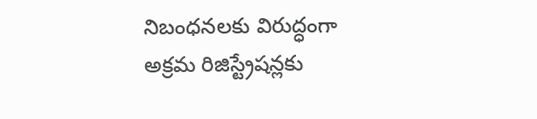నిబంధనలకు విరుద్ధంగా అక్రమ రిజిస్ట్రేషన్లకు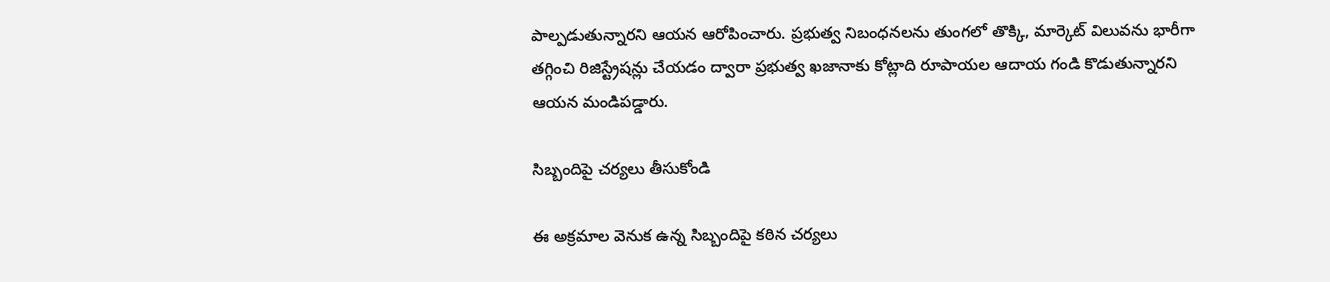పాల్పడుతున్నారని ఆయన ఆరోపించారు. ప్రభుత్వ నిబంధనలను తుంగలో తొక్కి, మార్కెట్ విలువను భారీగా తగ్గించి రిజిస్ట్రేషన్లు చేయడం ద్వారా ప్రభుత్వ ఖజానాకు కోట్లాది రూపాయల ఆదాయ గండి కొడుతున్నారని ఆయన మండిపడ్డారు.

సిబ్బందిపై చర్యలు తీసుకోండి

ఈ అక్రమాల వెనుక ఉన్న సిబ్బందిపై కఠిన చర్యలు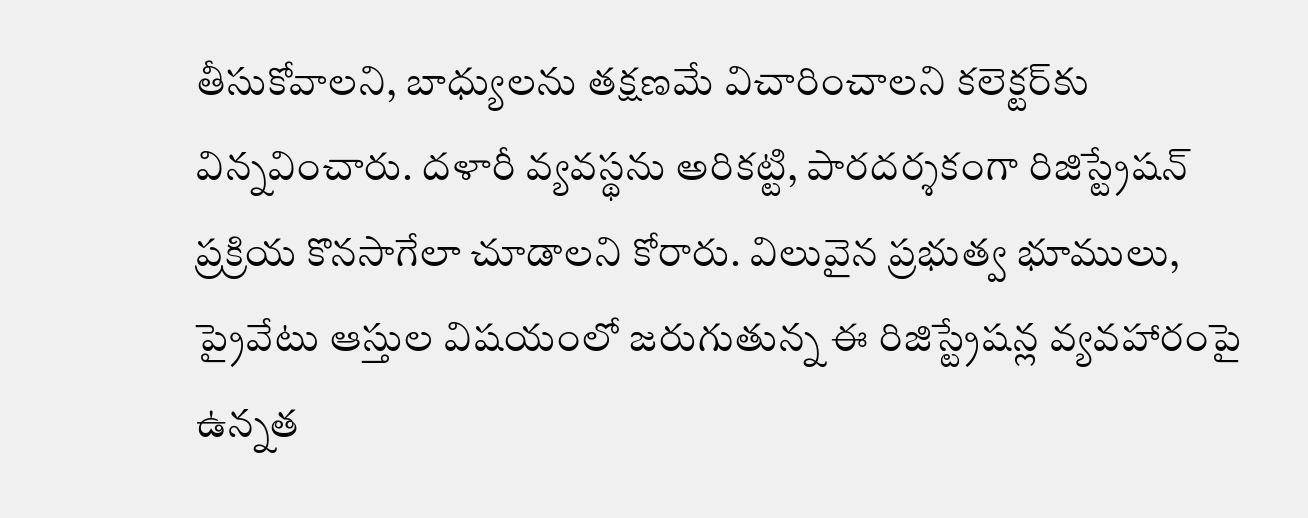తీసుకోవాలని, బాధ్యులను తక్షణమే విచారించాలని కలెక్టర్‌కు విన్నవించారు. దళారీ వ్యవస్థను అరికట్టి, పారదర్శకంగా రిజిస్ట్రేషన్ ప్రక్రియ కొనసాగేలా చూడాలని కోరారు. విలువైన ప్రభుత్వ భూములు, ప్రైవేటు ఆస్తుల విషయంలో జరుగుతున్న ఈ రిజిస్ట్రేషన్ల వ్యవహారంపై ఉన్నత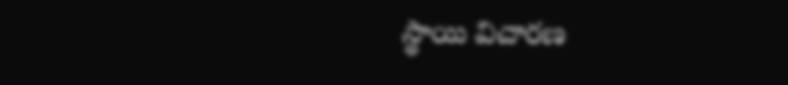స్థాయి విచారణ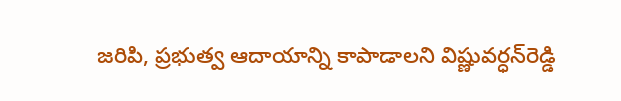జరిపి, ప్రభుత్వ ఆదాయాన్ని కాపాడాలని విష్ణువర్ధన్‌రెడ్డి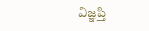విజ్ఞప్తి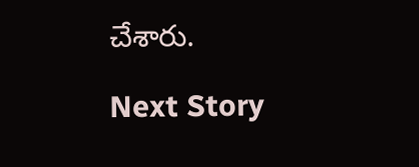చేశారు.

Next Story